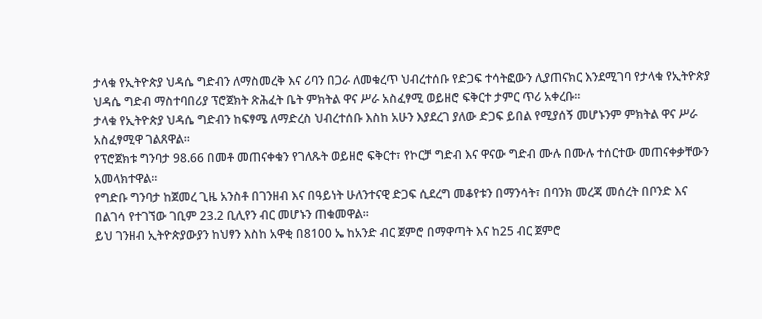ታላቁ የኢትዮጵያ ህዳሴ ግድብን ለማስመረቅ እና ሪባን በጋራ ለመቁረጥ ህብረተሰቡ የድጋፍ ተሳትፎውን ሊያጠናክር እንደሚገባ የታላቁ የኢትዮጵያ ህዳሴ ግድብ ማስተባበሪያ ፕሮጀክት ጽሕፈት ቤት ምክትል ዋና ሥራ አስፈፃሚ ወይዘሮ ፍቅርተ ታምር ጥሪ አቀረቡ፡፡
ታላቁ የኢትዮጵያ ህዳሴ ግድብን ከፍፃሜ ለማድረስ ህብረተሰቡ እስከ አሁን እያደረገ ያለው ድጋፍ ይበል የሚያሰኝ መሆኑንም ምክትል ዋና ሥራ አስፈፃሚዋ ገልጸዋል፡፡
የፕሮጀክቱ ግንባታ 98.66 በመቶ መጠናቀቁን የገለጹት ወይዘሮ ፍቅርተ፣ የኮርቻ ግድብ እና ዋናው ግድብ ሙሉ በሙሉ ተሰርተው መጠናቀቃቸውን አመላክተዋል፡፡
የግድቡ ግንባታ ከጀመረ ጊዜ አንስቶ በገንዘብ እና በዓይነት ሁለንተናዊ ድጋፍ ሲደረግ መቆየቱን በማንሳት፣ በባንክ መረጃ መሰረት በቦንድ እና በልገሳ የተገኘው ገቢም 23.2 ቢሊየን ብር መሆኑን ጠቁመዋል፡፡
ይህ ገንዘብ ኢትዮጵያውያን ከህፃን እስከ አዋቂ በ8100 ኤ ከአንድ ብር ጀምሮ በማዋጣት እና ከ25 ብር ጀምሮ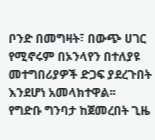ቦንድ በመግዛት፣ በውጭ ሀገር የሚኖሩም በኦንላየን በተለያዩ መተግበሪያዎች ድጋፍ ያደረጉበት እንደሆነ አመላክተዋል፡፡
የግድቡ ግንባታ ከጀመረበት ጊዜ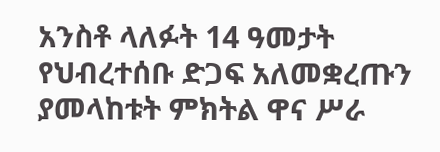አንስቶ ላለፉት 14 ዓመታት የህብረተሰቡ ድጋፍ አለመቋረጡን ያመላከቱት ምክትል ዋና ሥራ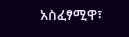አስፈፃሚዋ፣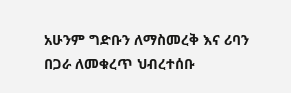አሁንም ግድቡን ለማስመረቅ እና ሪባን በጋራ ለመቁረጥ ህብረተሰቡ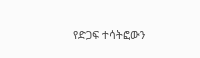የድጋፍ ተሳትፎውን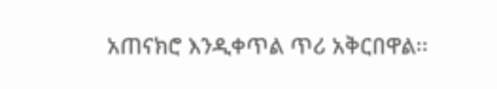አጠናክሮ እንዲቀጥል ጥሪ አቅርበዋል፡፡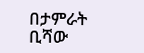በታምራት ቢሻው